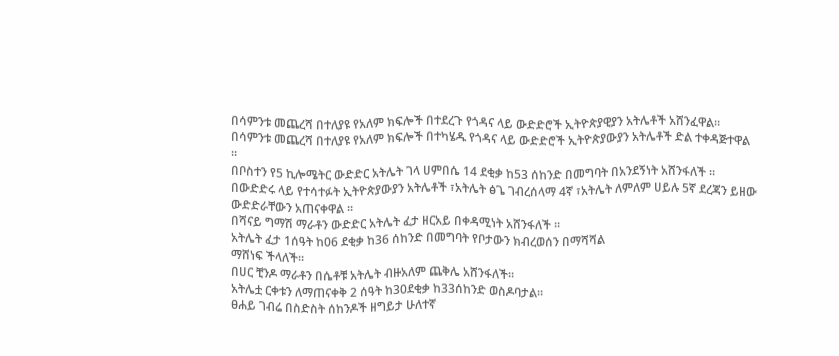በሳምንቱ መጨረሻ በተለያዩ የአለም ክፍሎች በተደረጉ የጎዳና ላይ ውድድሮች ኢትዮጵያዊያን አትሌቶች አሸንፈዋል።
በሳምንቱ መጨረሻ በተለያዩ የአለም ክፍሎች በተካሄዱ የጎዳና ላይ ውድድሮች ኢትዮጵያውያን አትሌቶች ድል ተቀዳጅተዋል ።
በቦስተን የ5 ኪሎሜትር ውድድር አትሌት ገላ ሀምበሴ 14 ደቂቃ ከ53 ሰከንድ በመግባት በአንደኝነት አሸንፋለች ።
በውድድሩ ላይ የተሳተፉት ኢትዮጵያውያን አትሌቶች ፣አትሌት ፅጌ ገብረሰላማ 4ኛ ፣አትሌት ለምለም ሀይሉ 5ኛ ደረጃን ይዘው ውድድራቸውን አጠናቀዋል ።
በሻናይ ግማሽ ማራቶን ውድድር አትሌት ፈታ ዘርአይ በቀዳሚነት አሸንፋለች ።
አትሌት ፈታ 1ሰዓት ከ06 ደቂቃ ከ36 ሰከንድ በመግባት የቦታውን ክብረወሰን በማሻሻል
ማሸነፍ ችላለች።
በሀር ቺንዶ ማራቶን በሴቶቹ አትሌት ብዙአለም ጨቅሌ አሸንፋለች።
አትሌቷ ርቀቱን ለማጠናቀቅ 2 ሰዓት ከ30ደቂቃ ከ33ሰከንድ ወስዶባታል።
ፀሐይ ገብሬ በስድስት ሰከንዶች ዘግይታ ሁለተኛ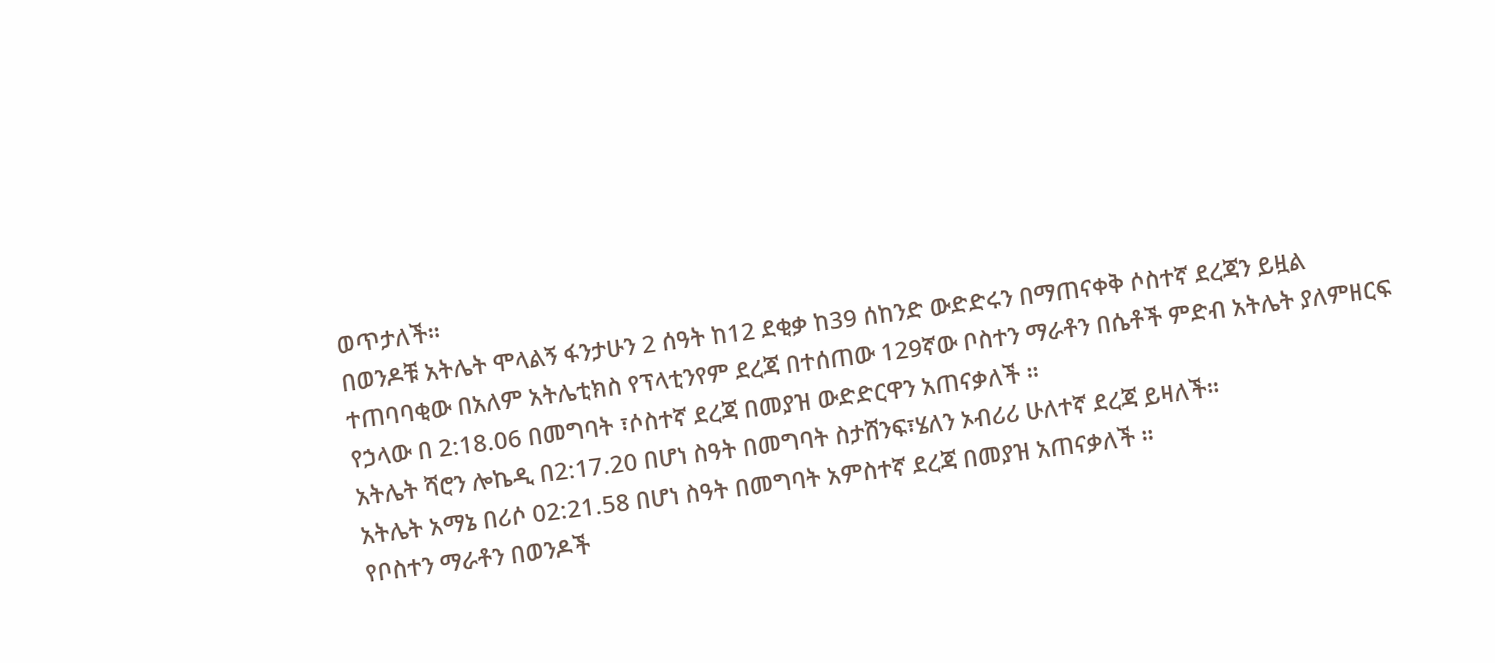ወጥታለች።
በወንዶቹ አትሌት ሞላልኝ ፋንታሁን 2 ሰዓት ከ12 ደቂቃ ከ39 ሰከንድ ውድድሩን በማጠናቀቅ ሶስተኛ ደረጃን ይዟል
ተጠባባቂው በአለም አትሌቲክስ የፕላቲንየም ደረጃ በተሰጠው 129ኛው ቦስተን ማራቶን በሴቶች ምድብ አትሌት ያለምዘርፍ የኃላው በ 2:18.06 በመግባት ፣ሶስተኛ ደረጃ በመያዝ ውድድርዋን አጠናቃለች ።
አትሌት ሻሮን ሎኬዲ በ2:17.20 በሆነ ስዓት በመግባት ስታሸንፍ፣ሄለን ኦብሪሪ ሁለተኛ ደረጃ ይዛለች።
አትሌት አማኔ በሪሶ 02:21.58 በሆነ ስዓት በመግባት አምስተኛ ደረጃ በመያዝ አጠናቃለች ።
የቦስተን ማራቶን በወንዶች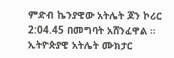ምድብ ኬንያዊው አትሌት ጆን ኮሪር 2:04.45 በመግባት አሸንፈዋል ።
ኢትዮጵያዊ አትሌት ሙክታር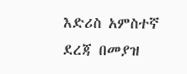እድሪስ አምስተኛ ደረጃ በመያዝ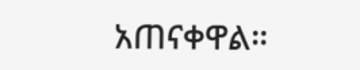አጠናቀዋል።